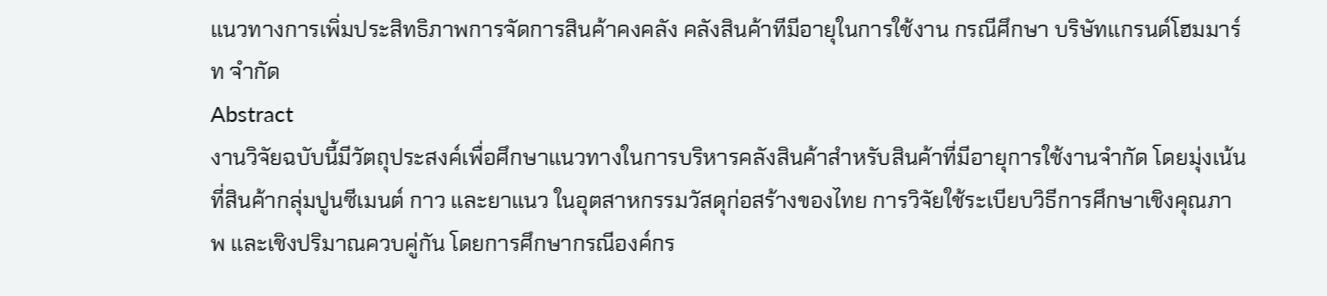แนวทางการเพิ่มประสิทธิภาพการจัดการสินค้าคงคลัง คลังสินค้าทีมีอายุในการใช้งาน กรณีศึกษา บริษัทแกรนด์โฮมมาร์ท จำกัด
Abstract
งานวิจัยฉบับนี้มีวัตถุประสงค์เพื่อศึกษาแนวทางในการบริหารคลังสินค้าสำหรับสินค้าที่มีอายุการใช้งานจำกัด โดยมุ่งเน้นที่สินค้ากลุ่มปูนซีเมนต์ กาว และยาแนว ในอุตสาหกรรมวัสดุก่อสร้างของไทย การวิจัยใช้ระเบียบวิธีการศึกษาเชิงคุณภาพ และเชิงปริมาณควบคู่กัน โดยการศึกษากรณีองค์กร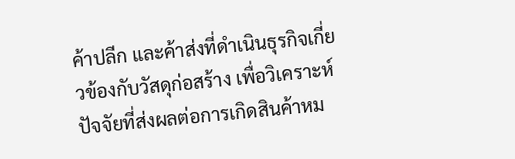ค้าปลีก และค้าส่งที่ดำเนินธุรกิจเกี่ยวข้องกับวัสดุก่อสร้าง เพื่อวิเคราะห์ปัจจัยที่ส่งผลต่อการเกิดสินค้าหม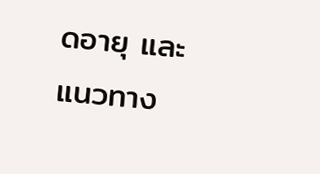ดอายุ และแนวทาง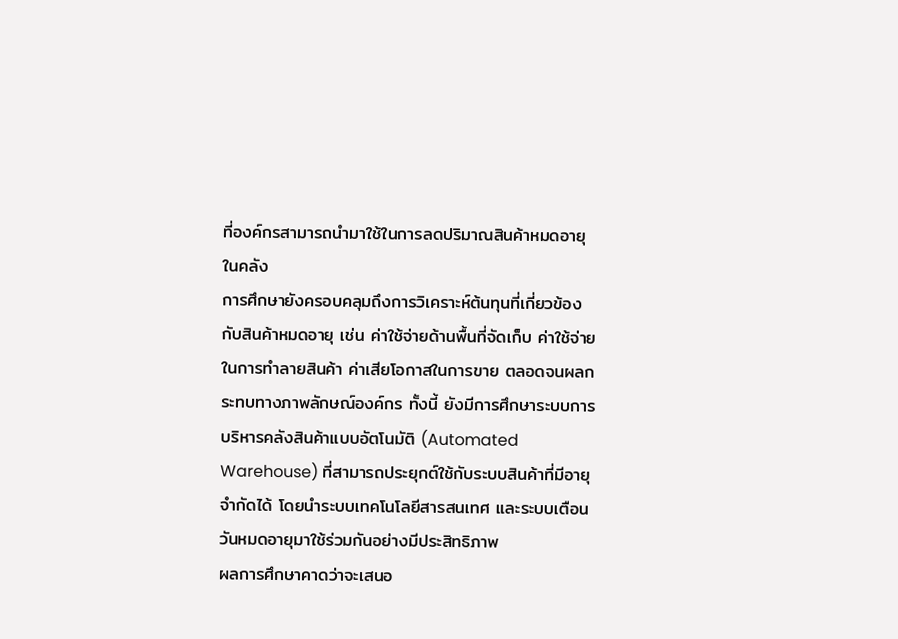ที่องค์กรสามารถนำมาใช้ในการลดปริมาณสินค้าหมดอายุในคลัง
การศึกษายังครอบคลุมถึงการวิเคราะห์ต้นทุนที่เกี่ยวข้องกับสินค้าหมดอายุ เช่น ค่าใช้จ่ายด้านพื้นที่จัดเก็บ ค่าใช้จ่ายในการทำลายสินค้า ค่าเสียโอกาสในการขาย ตลอดจนผลกระทบทางภาพลักษณ์องค์กร ทั้งนี้ ยังมีการศึกษาระบบการบริหารคลังสินค้าแบบอัตโนมัติ (Automated Warehouse) ที่สามารถประยุกต์ใช้กับระบบสินค้าที่มีอายุจำกัดได้ โดยนำระบบเทคโนโลยีสารสนเทศ และระบบเตือนวันหมดอายุมาใช้ร่วมกันอย่างมีประสิทธิภาพ
ผลการศึกษาคาดว่าจะเสนอ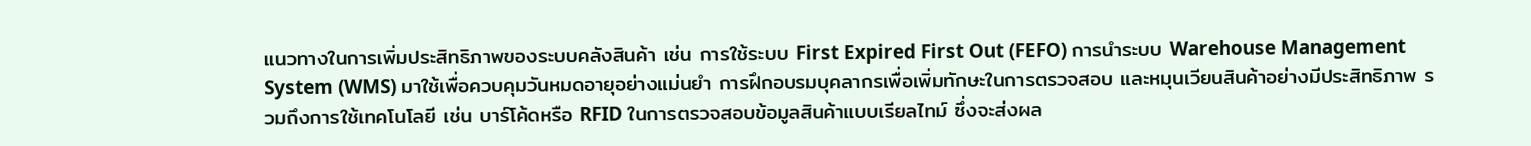แนวทางในการเพิ่มประสิทธิภาพของระบบคลังสินค้า เช่น การใช้ระบบ First Expired First Out (FEFO) การนำระบบ Warehouse Management System (WMS) มาใช้เพื่อควบคุมวันหมดอายุอย่างแม่นยำ การฝึกอบรมบุคลากรเพื่อเพิ่มทักษะในการตรวจสอบ และหมุนเวียนสินค้าอย่างมีประสิทธิภาพ รวมถึงการใช้เทคโนโลยี เช่น บาร์โค้ดหรือ RFID ในการตรวจสอบข้อมูลสินค้าแบบเรียลไทม์ ซึ่งจะส่งผล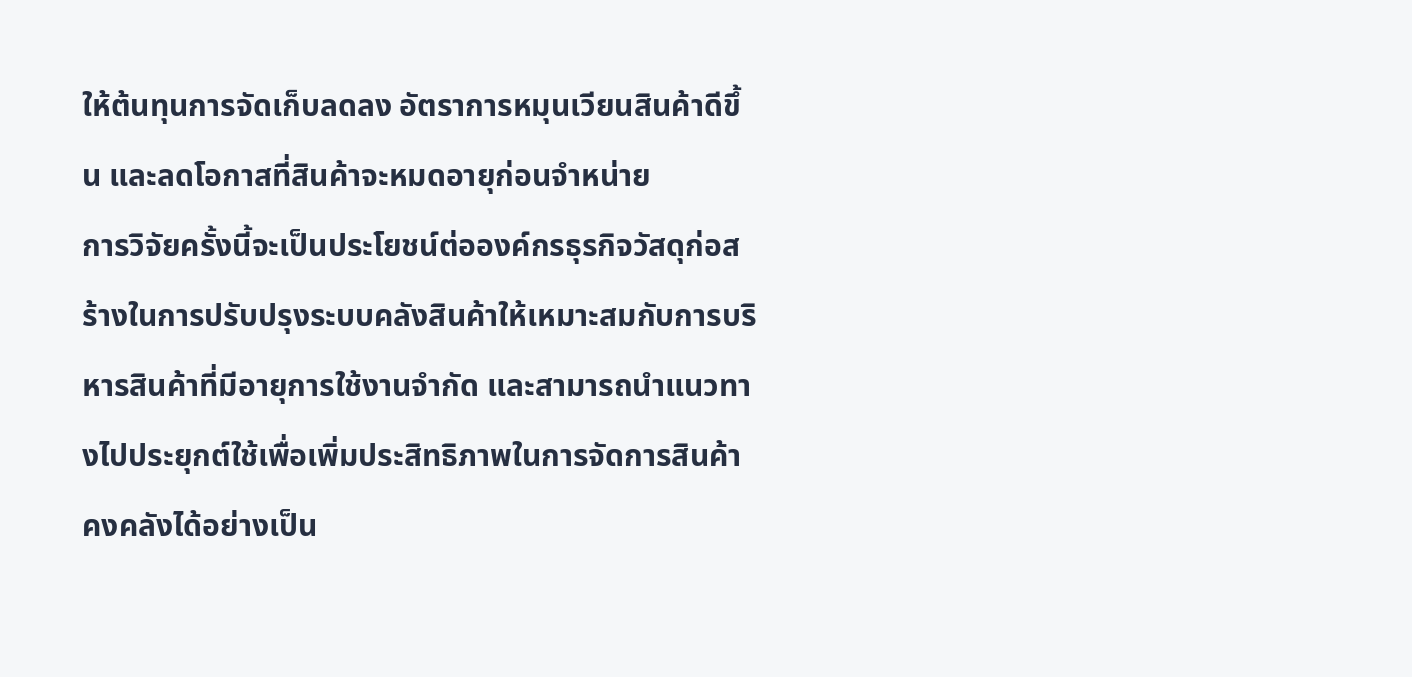ให้ต้นทุนการจัดเก็บลดลง อัตราการหมุนเวียนสินค้าดีขึ้น และลดโอกาสที่สินค้าจะหมดอายุก่อนจำหน่าย
การวิจัยครั้งนี้จะเป็นประโยชน์ต่อองค์กรธุรกิจวัสดุก่อสร้างในการปรับปรุงระบบคลังสินค้าให้เหมาะสมกับการบริหารสินค้าที่มีอายุการใช้งานจำกัด และสามารถนำแนวทางไปประยุกต์ใช้เพื่อเพิ่มประสิทธิภาพในการจัดการสินค้าคงคลังได้อย่างเป็น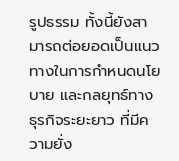รูปธรรม ทั้งนี้ยังสามารถต่อยอดเป็นแนวทางในการกำหนดนโยบาย และกลยุทธ์ทางธุรกิจระยะยาว ที่มีความยั่ง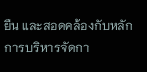ยืน และสอดคล้องกับหลักการบริหารจัดกา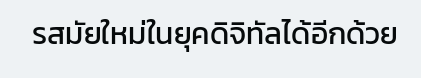รสมัยใหม่ในยุคดิจิทัลได้อีกด้วย